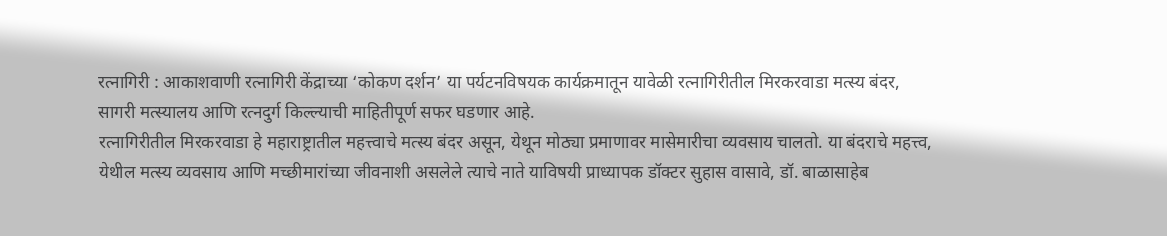रत्नागिरी : आकाशवाणी रत्नागिरी केंद्राच्या ‘कोकण दर्शन’ या पर्यटनविषयक कार्यक्रमातून यावेळी रत्नागिरीतील मिरकरवाडा मत्स्य बंदर, सागरी मत्स्यालय आणि रत्नदुर्ग किल्ल्याची माहितीपूर्ण सफर घडणार आहे.
रत्नागिरीतील मिरकरवाडा हे महाराष्ट्रातील महत्त्वाचे मत्स्य बंदर असून, येथून मोठ्या प्रमाणावर मासेमारीचा व्यवसाय चालतो. या बंदराचे महत्त्व, येथील मत्स्य व्यवसाय आणि मच्छीमारांच्या जीवनाशी असलेले त्याचे नाते याविषयी प्राध्यापक डॉक्टर सुहास वासावे, डॉ. बाळासाहेब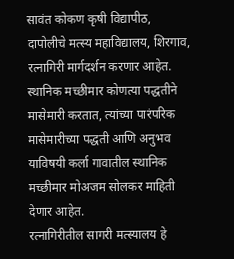सावंत कोकण कृषी विद्यापीठ, दापोलीचे मत्स्य महाविद्यालय, शिरगाव, रत्नागिरी मार्गदर्शन करणार आहेत. स्थानिक मच्छीमार कोणत्या पद्धतीने मासेमारी करतात, त्यांच्या पारंपरिक मासेमारीच्या पद्धती आणि अनुभव याविषयी कर्ला गावातील स्थानिक मच्छीमार मोअजम सोलकर माहिती देणार आहेत.
रत्नागिरीतील सागरी मत्स्यालय हे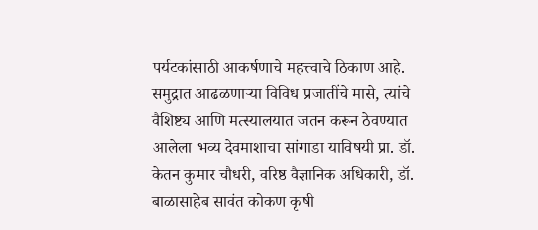पर्यटकांसाठी आकर्षणाचे महत्त्वाचे ठिकाण आहे. समुद्रात आढळणाऱ्या विविध प्रजातींचे मासे, त्यांचे वैशिष्ट्य आणि मत्स्यालयात जतन करून ठेवण्यात आलेला भव्य देवमाशाचा सांगाडा याविषयी प्रा. डॉ. केतन कुमार चौधरी, वरिष्ठ वैज्ञानिक अधिकारी, डॉ. बाळासाहेब सावंत कोकण कृषी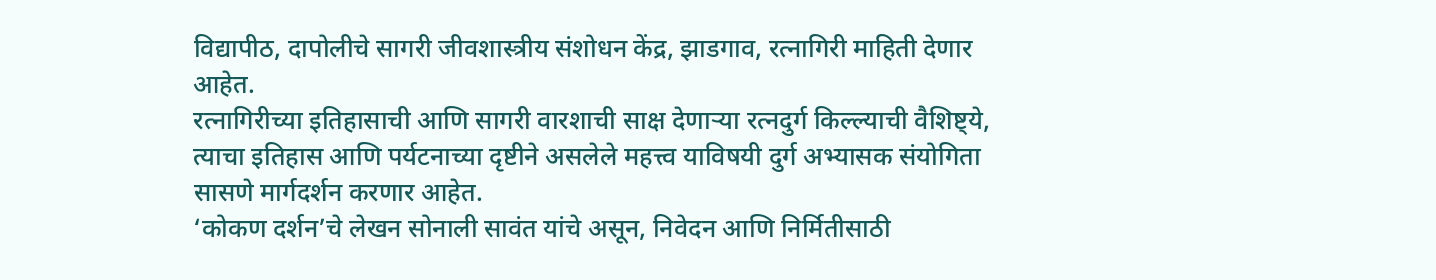विद्यापीठ, दापोलीचे सागरी जीवशास्त्रीय संशोधन केंद्र, झाडगाव, रत्नागिरी माहिती देणार आहेत.
रत्नागिरीच्या इतिहासाची आणि सागरी वारशाची साक्ष देणाऱ्या रत्नदुर्ग किल्ल्याची वैशिष्ट्ये, त्याचा इतिहास आणि पर्यटनाच्या दृष्टीने असलेले महत्त्व याविषयी दुर्ग अभ्यासक संयोगिता सासणे मार्गदर्शन करणार आहेत.
‘कोकण दर्शन’चे लेखन सोनाली सावंत यांचे असून, निवेदन आणि निर्मितीसाठी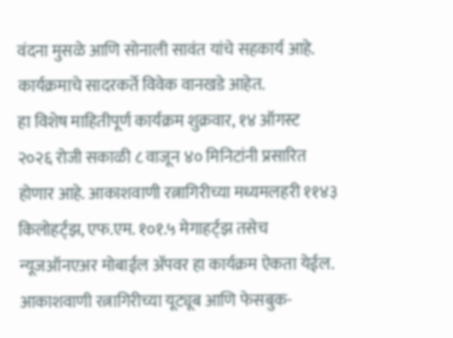वंदना मुसळे आणि सोनाली सावंत यांचे सहकार्य आहे. कार्यक्रमाचे सादरकर्ते विवेक वानखडे आहेत.
हा विशेष माहितीपूर्ण कार्यक्रम शुक्रवार, १४ ऑगस्ट २०२६ रोजी सकाळी ८ वाजून ४० मिनिटांनी प्रसारित होणार आहे. आकाशवाणी रत्नागिरीच्या मध्यमलहरी ११४३ किलोहर्ट्झ, एफ.एम. १०१.५ मेगाहर्ट्झ तसेच न्यूजऑनएअर मोबाईल ॲपवर हा कार्यक्रम ऐकता येईल. आकाशवाणी रत्नागिरीच्या यूट्यूब आणि फेसबुक-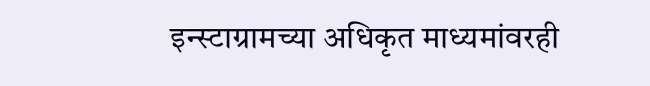इन्स्टाग्रामच्या अधिकृत माध्यमांवरही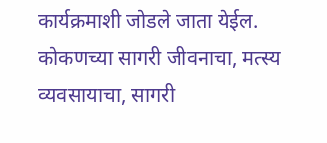कार्यक्रमाशी जोडले जाता येईल.
कोकणच्या सागरी जीवनाचा, मत्स्य व्यवसायाचा, सागरी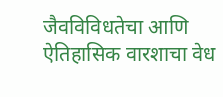जैवविविधतेचा आणि ऐतिहासिक वारशाचा वेध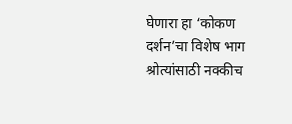घेणारा हा ‘कोकण दर्शन’चा विशेष भाग श्रोत्यांसाठी नक्कीच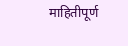माहितीपूर्ण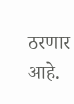ठरणार आहे.